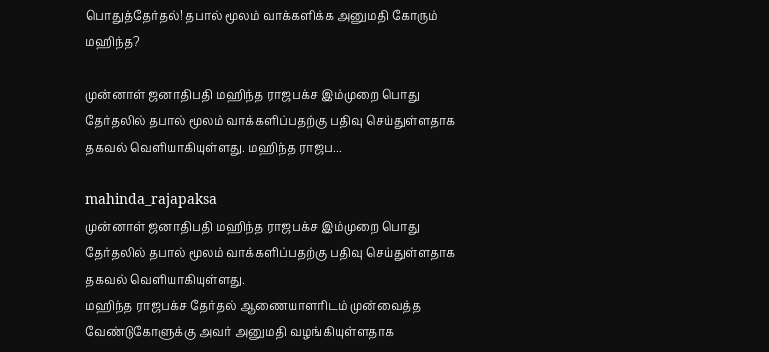பொதுத்தேர்தல்! தபால் மூலம் வாக்களிக்க அனுமதி கோரும் மஹிந்த?

முன்னாள் ஜனாதிபதி மஹிந்த ராஜபக்ச இம்முறை பொது தேர்தலில் தபால் மூலம் வாக்களிப்பதற்கு பதிவு செய்துள்ளதாக தகவல் வெளியாகியுள்ளது. மஹிந்த ராஜப...

mahinda_rajapaksa
முன்னாள் ஜனாதிபதி மஹிந்த ராஜபக்ச இம்முறை பொது தேர்தலில் தபால் மூலம் வாக்களிப்பதற்கு பதிவு செய்துள்ளதாக தகவல் வெளியாகியுள்ளது.
மஹிந்த ராஜபக்ச தேர்தல் ஆணையாளரிடம் முன்வைத்த வேண்டுகோளுக்கு அவர் அனுமதி வழங்கியுள்ளதாக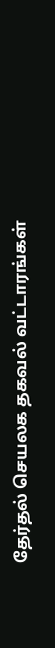தேர்தல் செயலக தகவல் வட்டாரங்கள்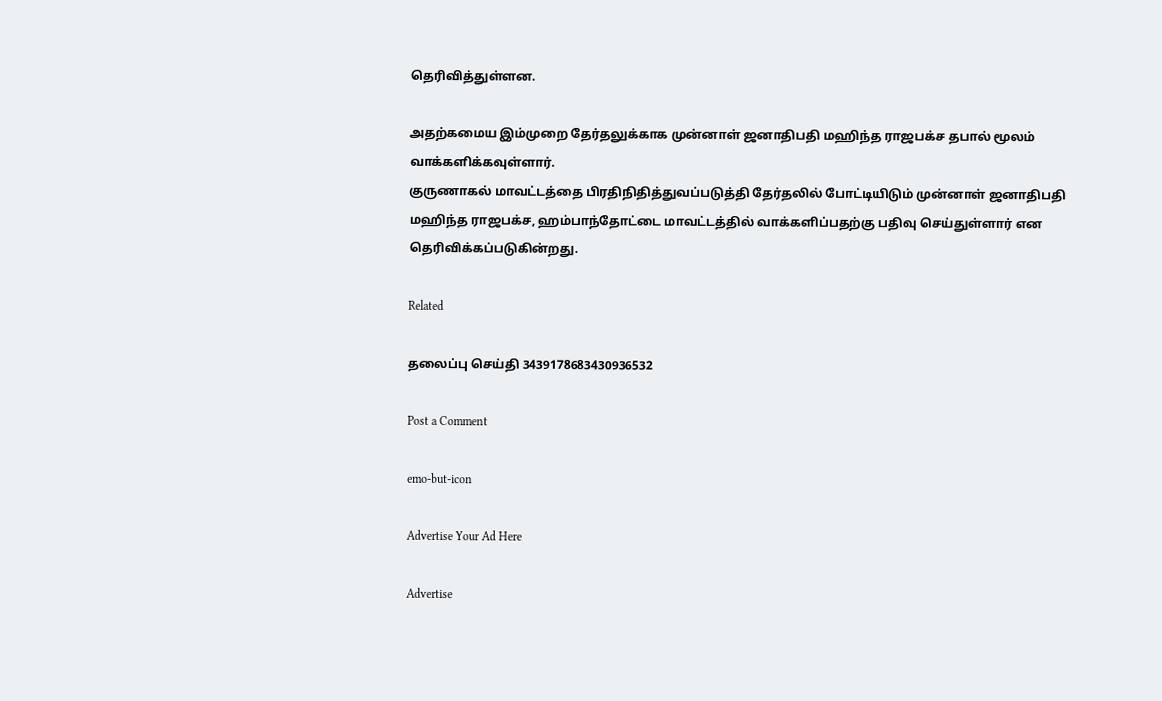தெரிவித்துள்ளன.

அதற்கமைய இம்முறை தேர்தலுக்காக முன்னாள் ஜனாதிபதி மஹிந்த ராஜபக்ச தபால் மூலம் வாக்களிக்கவுள்ளார்.
குருணாகல் மாவட்டத்தை பிரதிநிதித்துவப்படுத்தி தேர்தலில் போட்டியிடும் முன்னாள் ஜனாதிபதி மஹிந்த ராஜபக்ச, ஹம்பாந்தோட்டை மாவட்டத்தில் வாக்களிப்பதற்கு பதிவு செய்துள்ளார் என தெரிவிக்கப்படுகின்றது.

Related

தலைப்பு செய்தி 3439178683430936532

Post a Comment

emo-but-icon

Advertise Your Ad Here

Advertise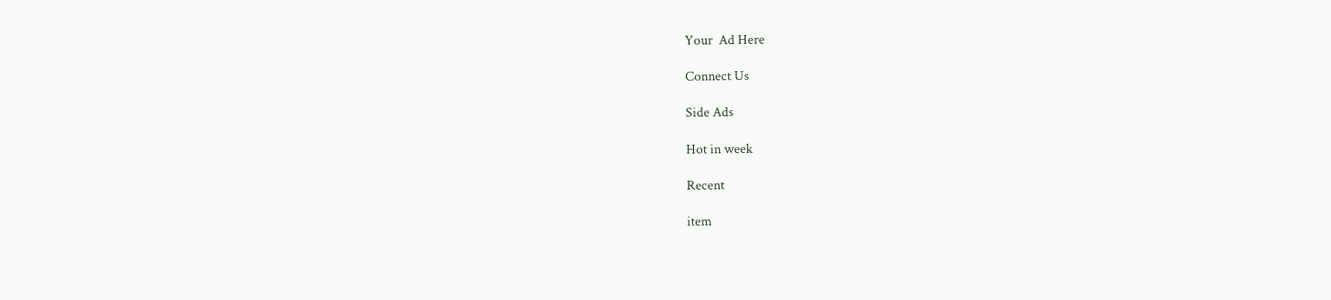Your  Ad Here

Connect Us

Side Ads

Hot in week

Recent

item